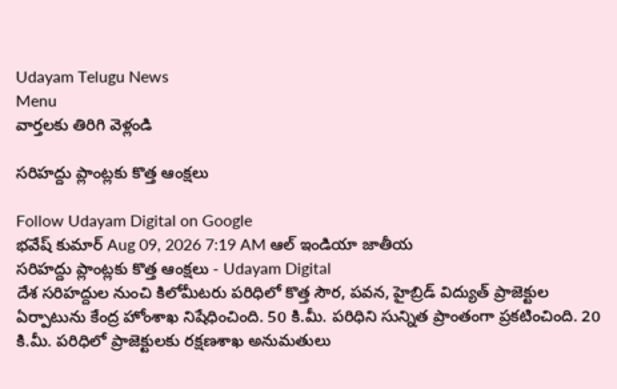Udayam Telugu News
Menu
వార్తలకు తిరిగి వెళ్లండి

సరిహద్దు ప్లాంట్లకు కొత్త ఆంక్షలు

Follow Udayam Digital on Google
భవేష్ కుమార్ Aug 09, 2026 7:19 AM ఆల్ ఇండియా జాతీయ
సరిహద్దు ప్లాంట్లకు కొత్త ఆంక్షలు - Udayam Digital
దేశ సరిహద్దుల నుంచి కిలోమీటరు పరిధిలో కొత్త సౌర, పవన, హైబ్రిడ్‌ విద్యుత్‌ ప్రాజెక్టుల ఏర్పాటును కేంద్ర హోంశాఖ నిషేధించింది. 50 కి.మీ. పరిధిని సున్నిత ప్రాంతంగా ప్రకటించింది. 20 కి.మీ. పరిధిలో ప్రాజెక్టులకు రక్షణశాఖ అనుమతులు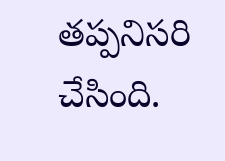తప్పనిసరి చేసింది.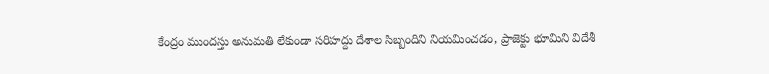కేంద్రం ముందస్తు అనుమతి లేకుండా సరిహద్దు దేశాల సిబ్బందిని నియమించడం, ప్రాజెక్టు భూమిని విదేశీ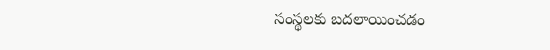సంస్థలకు బదలాయించడం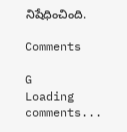నిషేధించింది.

Comments

G
Loading comments...